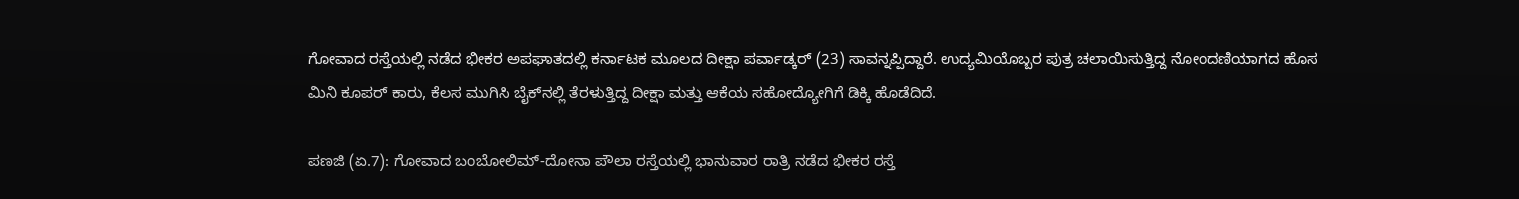ಗೋವಾದ ರಸ್ತೆಯಲ್ಲಿ ನಡೆದ ಭೀಕರ ಅಪಘಾತದಲ್ಲಿ ಕರ್ನಾಟಕ ಮೂಲದ ದೀಕ್ಷಾ ಪರ್ವಾಡ್ಕರ್ (23) ಸಾವನ್ನಪ್ಪಿದ್ದಾರೆ. ಉದ್ಯಮಿಯೊಬ್ಬರ ಪುತ್ರ ಚಲಾಯಿಸುತ್ತಿದ್ದ ನೋಂದಣಿಯಾಗದ ಹೊಸ ಮಿನಿ ಕೂಪರ್ ಕಾರು, ಕೆಲಸ ಮುಗಿಸಿ ಬೈಕ್‌ನಲ್ಲಿ ತೆರಳುತ್ತಿದ್ದ ದೀಕ್ಷಾ ಮತ್ತು ಆಕೆಯ ಸಹೋದ್ಯೋಗಿಗೆ ಡಿಕ್ಕಿ ಹೊಡೆದಿದೆ.

ಪಣಜಿ (ಏ.7): ಗೋವಾದ ಬಂಬೋಲಿಮ್-ದೋನಾ ಪೌಲಾ ರಸ್ತೆಯಲ್ಲಿ ಭಾನುವಾರ ರಾತ್ರಿ ನಡೆದ ಭೀಕರ ರಸ್ತೆ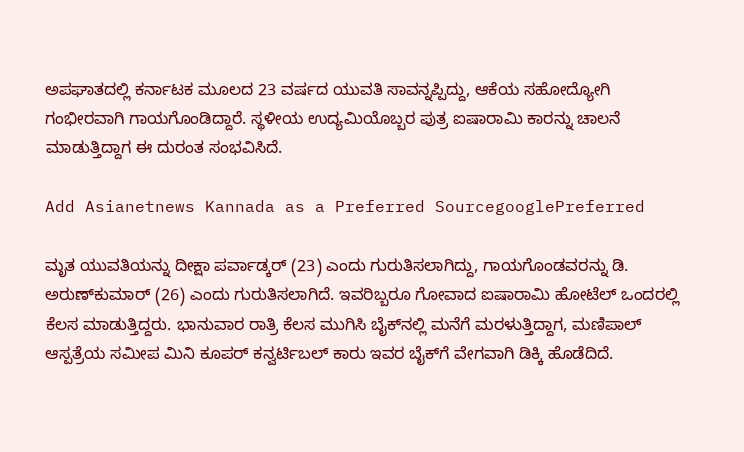ಅಪಘಾತದಲ್ಲಿ ಕರ್ನಾಟಕ ಮೂಲದ 23 ವರ್ಷದ ಯುವತಿ ಸಾವನ್ನಪ್ಪಿದ್ದು, ಆಕೆಯ ಸಹೋದ್ಯೋಗಿ ಗಂಭೀರವಾಗಿ ಗಾಯಗೊಂಡಿದ್ದಾರೆ. ಸ್ಥಳೀಯ ಉದ್ಯಮಿಯೊಬ್ಬರ ಪುತ್ರ ಐಷಾರಾಮಿ ಕಾರನ್ನು ಚಾಲನೆ ಮಾಡುತ್ತಿದ್ದಾಗ ಈ ದುರಂತ ಸಂಭವಿಸಿದೆ.

Add Asianetnews Kannada as a Preferred SourcegooglePreferred

ಮೃತ ಯುವತಿಯನ್ನು ದೀಕ್ಷಾ ಪರ್ವಾಡ್ಕರ್ (23) ಎಂದು ಗುರುತಿಸಲಾಗಿದ್ದು, ಗಾಯಗೊಂಡವರನ್ನು ಡಿ. ಅರುಣ್‌ಕುಮಾರ್ (26) ಎಂದು ಗುರುತಿಸಲಾಗಿದೆ. ಇವರಿಬ್ಬರೂ ಗೋವಾದ ಐಷಾರಾಮಿ ಹೋಟೆಲ್ ಒಂದರಲ್ಲಿ ಕೆಲಸ ಮಾಡುತ್ತಿದ್ದರು. ಭಾನುವಾರ ರಾತ್ರಿ ಕೆಲಸ ಮುಗಿಸಿ ಬೈಕ್‌ನಲ್ಲಿ ಮನೆಗೆ ಮರಳುತ್ತಿದ್ದಾಗ, ಮಣಿಪಾಲ್ ಆಸ್ಪತ್ರೆಯ ಸಮೀಪ ಮಿನಿ ಕೂಪರ್ ಕನ್ವರ್ಟಿಬಲ್ ಕಾರು ಇವರ ಬೈಕ್‌ಗೆ ವೇಗವಾಗಿ ಡಿಕ್ಕಿ ಹೊಡೆದಿದೆ.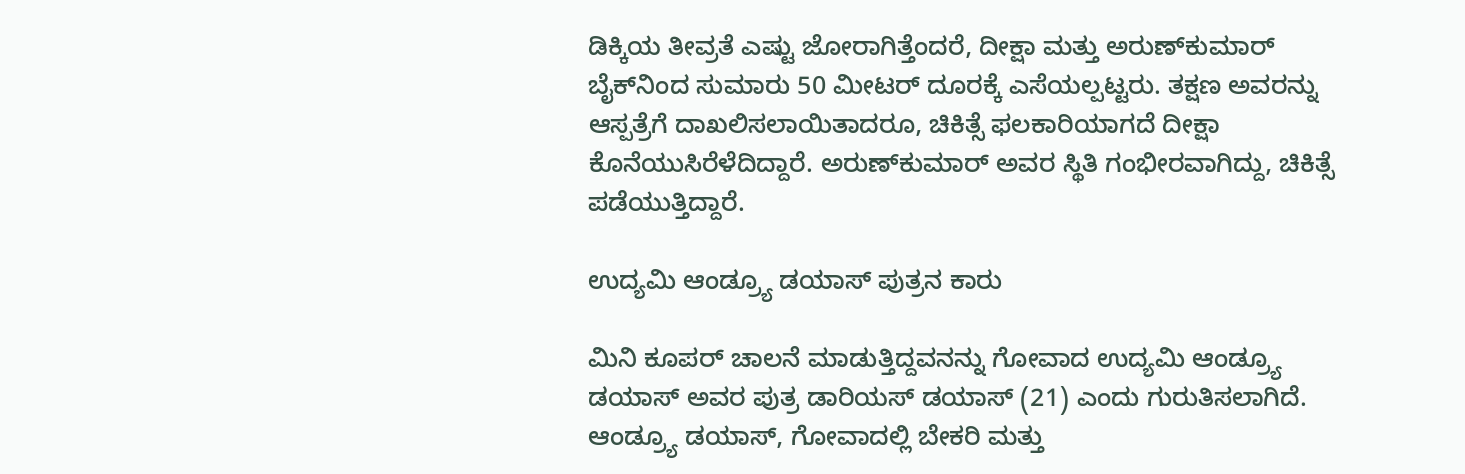ಡಿಕ್ಕಿಯ ತೀವ್ರತೆ ಎಷ್ಟು ಜೋರಾಗಿತ್ತೆಂದರೆ, ದೀಕ್ಷಾ ಮತ್ತು ಅರುಣ್‌ಕುಮಾರ್ ಬೈಕ್‌ನಿಂದ ಸುಮಾರು 50 ಮೀಟರ್ ದೂರಕ್ಕೆ ಎಸೆಯಲ್ಪಟ್ಟರು. ತಕ್ಷಣ ಅವರನ್ನು ಆಸ್ಪತ್ರೆಗೆ ದಾಖಲಿಸಲಾಯಿತಾದರೂ, ಚಿಕಿತ್ಸೆ ಫಲಕಾರಿಯಾಗದೆ ದೀಕ್ಷಾ ಕೊನೆಯುಸಿರೆಳೆದಿದ್ದಾರೆ. ಅರುಣ್‌ಕುಮಾರ್ ಅವರ ಸ್ಥಿತಿ ಗಂಭೀರವಾಗಿದ್ದು, ಚಿಕಿತ್ಸೆ ಪಡೆಯುತ್ತಿದ್ದಾರೆ.

ಉದ್ಯಮಿ ಆಂಡ್ರ್ಯೂ ಡಯಾಸ್ ಪುತ್ರನ ಕಾರು

ಮಿನಿ ಕೂಪರ್ ಚಾಲನೆ ಮಾಡುತ್ತಿದ್ದವನನ್ನು ಗೋವಾದ ಉದ್ಯಮಿ ಆಂಡ್ರ್ಯೂ ಡಯಾಸ್ ಅವರ ಪುತ್ರ ಡಾರಿಯಸ್ ಡಯಾಸ್ (21) ಎಂದು ಗುರುತಿಸಲಾಗಿದೆ. ಆಂಡ್ರ್ಯೂ ಡಯಾಸ್, ಗೋವಾದಲ್ಲಿ ಬೇಕರಿ ಮತ್ತು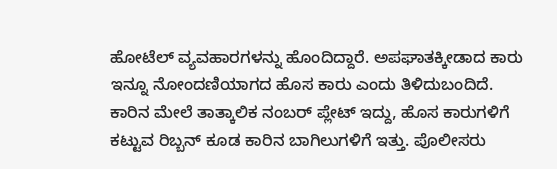ಹೋಟೆಲ್ ವ್ಯವಹಾರಗಳನ್ನು ಹೊಂದಿದ್ದಾರೆ. ಅಪಘಾತಕ್ಕೀಡಾದ ಕಾರು ಇನ್ನೂ ನೋಂದಣಿಯಾಗದ ಹೊಸ ಕಾರು ಎಂದು ತಿಳಿದುಬಂದಿದೆ. ಕಾರಿನ ಮೇಲೆ ತಾತ್ಕಾಲಿಕ ನಂಬರ್ ಪ್ಲೇಟ್ ಇದ್ದು, ಹೊಸ ಕಾರುಗಳಿಗೆ ಕಟ್ಟುವ ರಿಬ್ಬನ್ ಕೂಡ ಕಾರಿನ ಬಾಗಿಲುಗಳಿಗೆ ಇತ್ತು. ಪೊಲೀಸರು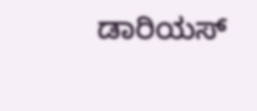ಡಾರಿಯಸ್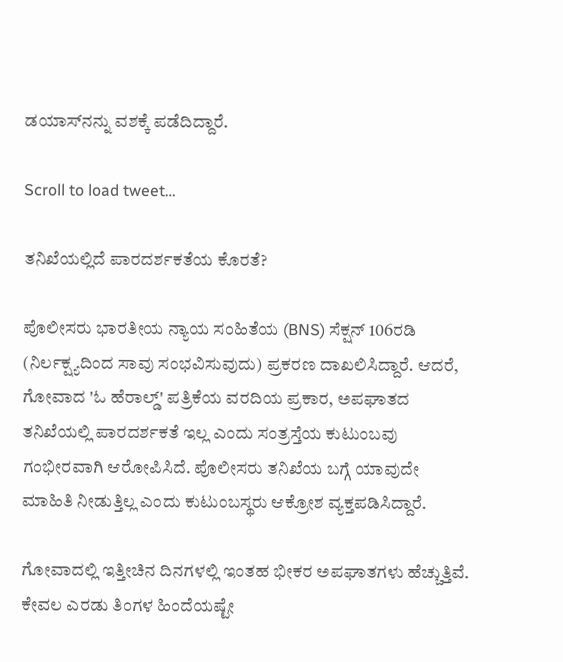ಡಯಾಸ್‌ನನ್ನು ವಶಕ್ಕೆ ಪಡೆದಿದ್ದಾರೆ.

Scroll to load tweet…

ತನಿಖೆಯಲ್ಲಿದೆ ಪಾರದರ್ಶಕತೆಯ ಕೊರತೆ?

ಪೊಲೀಸರು ಭಾರತೀಯ ನ್ಯಾಯ ಸಂಹಿತೆಯ (BNS) ಸೆಕ್ಷನ್ 106ರಡಿ (ನಿರ್ಲಕ್ಷ್ಯದಿಂದ ಸಾವು ಸಂಭವಿಸುವುದು) ಪ್ರಕರಣ ದಾಖಲಿಸಿದ್ದಾರೆ. ಆದರೆ, ಗೋವಾದ 'ಓ ಹೆರಾಲ್ಡ್' ಪತ್ರಿಕೆಯ ವರದಿಯ ಪ್ರಕಾರ, ಅಪಘಾತದ ತನಿಖೆಯಲ್ಲಿ ಪಾರದರ್ಶಕತೆ ಇಲ್ಲ ಎಂದು ಸಂತ್ರಸ್ತೆಯ ಕುಟುಂಬವು ಗಂಭೀರವಾಗಿ ಆರೋಪಿಸಿದೆ. ಪೊಲೀಸರು ತನಿಖೆಯ ಬಗ್ಗೆ ಯಾವುದೇ ಮಾಹಿತಿ ನೀಡುತ್ತಿಲ್ಲ ಎಂದು ಕುಟುಂಬಸ್ಥರು ಆಕ್ರೋಶ ವ್ಯಕ್ತಪಡಿಸಿದ್ದಾರೆ.

ಗೋವಾದಲ್ಲಿ ಇತ್ತೀಚಿನ ದಿನಗಳಲ್ಲಿ ಇಂತಹ ಭೀಕರ ಅಪಘಾತಗಳು ಹೆಚ್ಚುತ್ತಿವೆ. ಕೇವಲ ಎರಡು ತಿಂಗಳ ಹಿಂದೆಯಷ್ಟೇ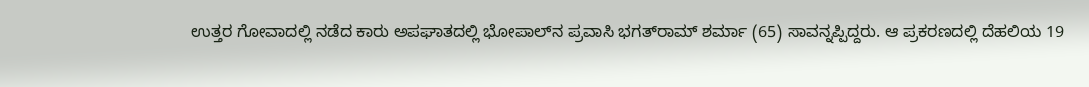ಉತ್ತರ ಗೋವಾದಲ್ಲಿ ನಡೆದ ಕಾರು ಅಪಘಾತದಲ್ಲಿ ಭೋಪಾಲ್‌ನ ಪ್ರವಾಸಿ ಭಗತ್‌ರಾಮ್ ಶರ್ಮಾ (65) ಸಾವನ್ನಪ್ಪಿದ್ದರು. ಆ ಪ್ರಕರಣದಲ್ಲಿ ದೆಹಲಿಯ 19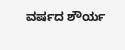ವರ್ಷದ ಶೌರ್ಯ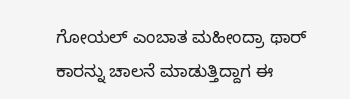ಗೋಯಲ್ ಎಂಬಾತ ಮಹೀಂದ್ರಾ ಥಾರ್ ಕಾರನ್ನು ಚಾಲನೆ ಮಾಡುತ್ತಿದ್ದಾಗ ಈ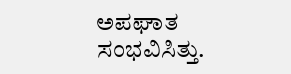ಅಪಘಾತ ಸಂಭವಿಸಿತ್ತು.